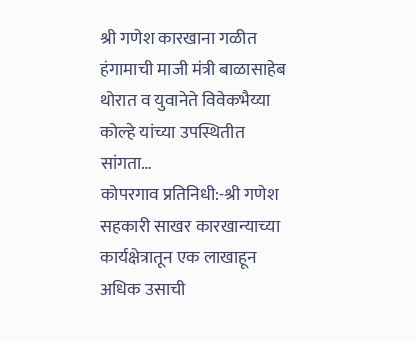श्री गणेश कारखाना गळीत हंगामाची माजी मंत्री बाळासाहेब थोरात व युवानेते विवेकभैय्या कोल्हे यांच्या उपस्थितीत सांगता…
कोपरगाव प्रतिनिधी:-श्री गणेश सहकारी साखर कारखान्याच्या कार्यक्षेत्रातून एक लाखाहून अधिक उसाची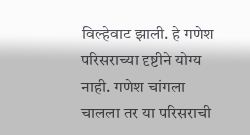विल्हेवाट झाली. हे गणेश परिसराच्या दृष्टीने योग्य नाही. गणेश चांगला चालला तर या परिसराची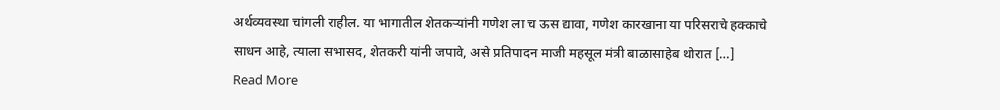अर्थव्यवस्था चांगली राहील. या भागातील शेतकऱ्यांनी गणेश ला च ऊस द्यावा, गणेश कारखाना या परिसराचे हक्काचे साधन आहे, त्याला सभासद, शेतकरी यांनी जपावे, असे प्रतिपादन माजी महसूल मंत्री बाळासाहेब थोरात […]
Read More